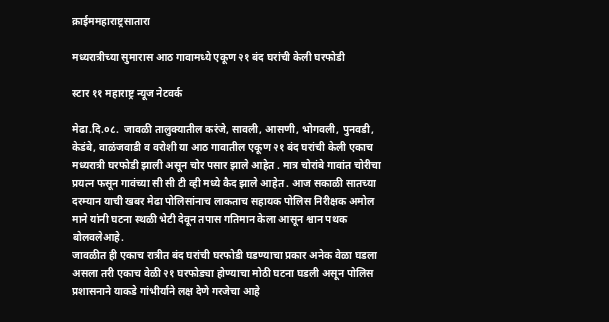क्राईममहाराष्ट्रसातारा

मध्यरात्रीच्या सुमारास आठ गावामध्ये एकूण २१ बंद घरांची केली घरफोडी

स्टार ११ महाराष्ट्र न्यूज नेटवर्क

मेढा.दि.०८.  जावळी तालुक्यातील करंजे, सावली, आसणी, भोगवली, पुनवडी, केडंबे, वाळंजवाडी व वरोशी या आठ गावातील एकूण २१ बंद घरांची केली एकाच मध्यरात्री घरफोडी झाली असून चोर पसार झाले आहेत . मात्र चोरांबे गावांत चोरीचा प्रयत्न फसून गावंच्या सी सी टी व्ही मध्ये कैद झाले आहेत . आज सकाळी सातच्या दरम्यान याची खबर मेढा पोलिसांनाच लाकताच सहायक पोलिस निरीक्षक अमोल माने यांनी घटना स्थळी भेटी देवून तपास गतिमान केला आसून श्वान पथक बोलवलेआहे.
जावळीत ही एकाच रात्रीत बंद घरांची घरफोडी घडण्याचा प्रकार अनेक वेळा घडला असला तरी एकाच वेळी २१ घरफोड्या होण्याचा मोठी घटना घडली असून पोलिस प्रशासनाने याकडे गांभीर्याने लक्ष देणे गरजेचा आहे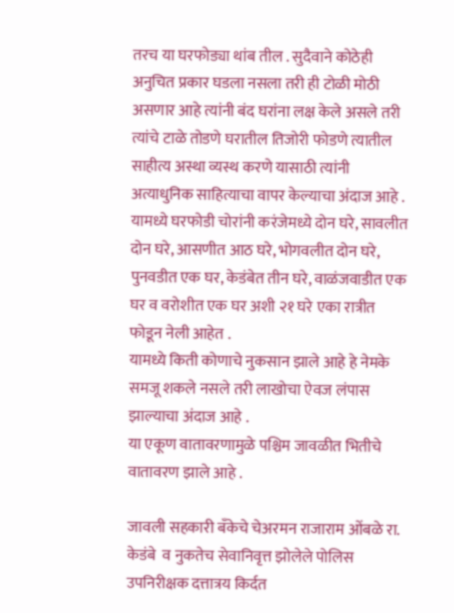तरच या घरफोड्या थांब तील . सुदैवाने कोठेही अनुचित प्रकार घडला नसला तरी ही टोळी मोठी असणार आहे त्यांनी बंद घरांना लक्ष केले असले तरी त्यांचे टाळे तोडणे घरातील तिजोरी फोडणे त्यातील साहीत्य अस्था व्यस्थ करणे यासाठी त्यांनी अत्याधुनिक साहित्याचा वापर केल्याचा अंदाज आहे .
यामध्ये घरफोडी चोरांनी करंजेमध्ये दोन घरे, सावलीत दोन घरे, आसणीत आठ घरे, भोगवलीत दोन घरे, पुनवडीत एक घर, केडंबेत तीन घरे, वाळंजवाडीत एक घर व वरोशीत एक घर अशी २१ घरे एका रात्रीत फोडून नेली आहेत .
यामध्ये किती कोणाचे नुकसान झाले आहे हे नेमके समजू शकले नसले तरी लाखोचा ऐवज लंपास झाल्याचा अंदाज आहे .
या एकूण वातावरणामुळे पश्चिम जावळीत भितीचे वातावरण झाले आहे .

जावली सहकारी बँकेचे चेअरमन राजाराम ओंबळे रा. केडंबे  व नुकतेच सेवानिवृत्त झोलेले पोलिस उपनिरीक्षक दत्तात्रय किर्दत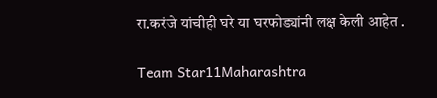रा.करंजे यांचीही घरे या घरफोड्यांनी लक्ष केली आहेत .

Team Star11Maharashtra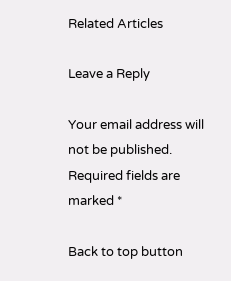Related Articles

Leave a Reply

Your email address will not be published. Required fields are marked *

Back to top button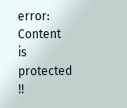error: Content is protected !!